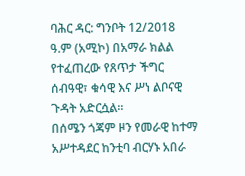ባሕር ዳር: ግንቦት 12/2018 ዓ.ም (አሚኮ) በአማራ ክልል የተፈጠረው የጸጥታ ችግር ሰብዓዊ፣ ቁሳዊ እና ሥነ ልቦናዊ ጉዳት አድርሷል።
በሰሜን ጎጃም ዞን የመራዊ ከተማ አሥተዳደር ከንቲባ ብርሃኑ አበራ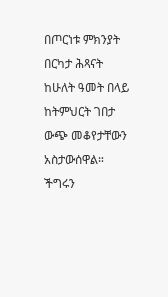በጦርነቱ ምክንያት በርካታ ሕጻናት ከሁለት ዓመት በላይ ከትምህርት ገበታ ውጭ መቆየታቸውን አስታውሰዋል።
ችግሩን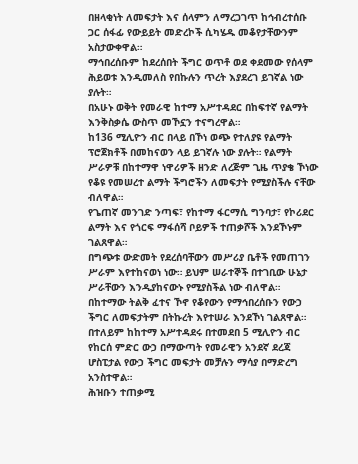በዘላቂነት ለመፍታት እና ሰላምን ለማረጋገጥ ከኅብረተሰቡ ጋር ሰፋፊ የውይይት መድረኮች ሲካሄዱ መቆየታቸውንም አስታውቀዋል።
ማኅበረሰቡም ከደረሰበት ችግር ወጥቶ ወደ ቀደመው የሰላም ሕይወቱ እንዲመለስ የበኩሉን ጥረት እያደረገ ይገኛል ነው ያሉት።
በአሁኑ ወቅት የመራዊ ከተማ አሥተዳደር በከፍተኛ የልማት እንቅስቃሴ ውስጥ መኾኗን ተናግረዋል።
ከ136 ሚሊዮን ብር በላይ በኾነ ወጭ የተለያዩ የልማት ፕሮጀክቶች በመከናወን ላይ ይገኛሉ ነው ያሉት። የልማት ሥራዎቹ በከተማዋ ነዋሪዎች ዘንድ ለረጅም ጊዜ ጥያቄ ኾነው የቆዩ የመሠረተ ልማት ችግሮችን ለመፍታት የሚያስችሉ ናቸው ብለዋል።
የጌጠኛ መንገድ ንጣፍ፣ የከተማ ፋርማሲ ግንባታ፣ የኮሪደር ልማት እና የጎርፍ ማፋሰሻ ቦይዎች ተጠቃሾች እንደኾኑም ገልጸዋል።
በግጭቱ ውድመት የደረሰባቸውን መሥሪያ ቤቶች የመጠገን ሥራም እየተከናወነ ነው። ይህም ሠራተኞች በተገቢው ሁኔታ ሥራቸውን እንዲያከናውኑ የሚያስችል ነው ብለዋል።
በከተማው ትልቅ ፈተና ኾኖ የቆየውን የማኅበረሰቡን የውኃ ችግር ለመፍታትም በትኩረት እየተሠራ እንደኾነ ገልጸዋል። በተለይም ከከተማ አሥተዳደሩ በተመደበ 5 ሚሊዮን ብር የከርሰ ምድር ውኃ በማውጣት የመራዊን አንደኛ ደረጃ ሆስፒታል የውኃ ችግር መፍታት መቻሉን ማሳያ በማድረግ አንስተዋል።
ሕዝቡን ተጠቃሚ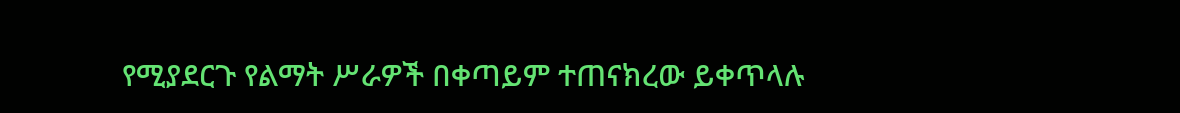የሚያደርጉ የልማት ሥራዎች በቀጣይም ተጠናክረው ይቀጥላሉ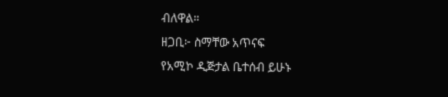ብለዋል።
ዘጋቢ፦ ስማቸው አጥናፍ
የአሚኮ ዲጅታል ቤተሰብ ይሁኑ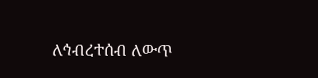ለኅብረተሰብ ለውጥ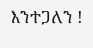እንተጋለን !